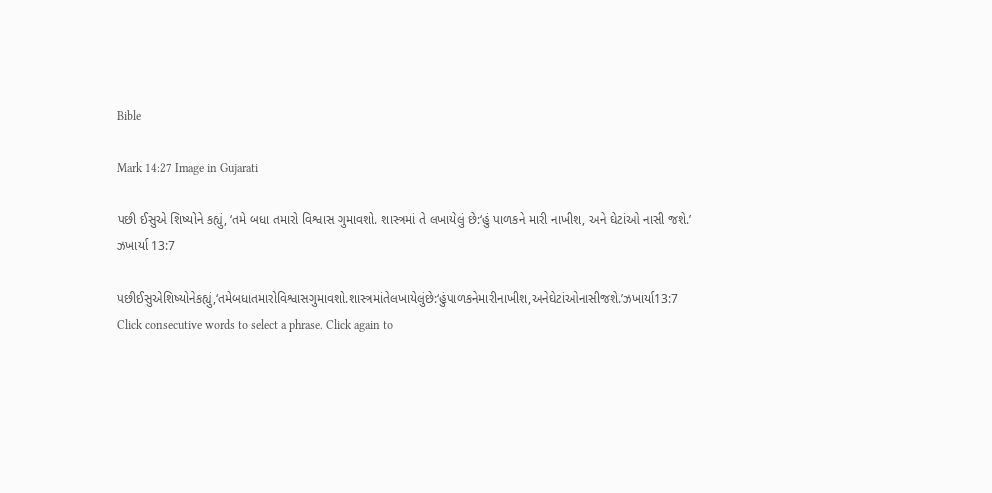Bible

Mark 14:27 Image in Gujarati

પછી ઈસુએ શિષ્યોને કહ્યું, ‘તમે બધા તમારો વિશ્વાસ ગુમાવશો. શાસ્ત્રમાં તે લખાયેલું છે:‘હું પાળકને મારી નાખીશ, અને ઘેટાંઓ નાસી જશે.’ ઝખાર્યા 13:7

પછીઈસુએશિષ્યોનેકહ્યું,‘તમેબધાતમારોવિશ્વાસગુમાવશો.શાસ્ત્રમાંતેલખાયેલુંછે:‘હુંપાળકનેમારીનાખીશ,અનેઘેટાંઓનાસીજશે.’ઝખાર્યા13:7
Click consecutive words to select a phrase. Click again to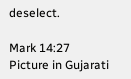deselect.

Mark 14:27 Picture in Gujarati